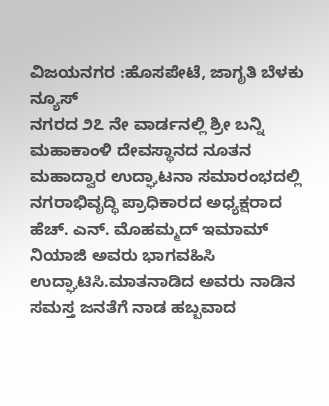ವಿಜಯನಗರ :ಹೊಸಪೇಟೆ, ಜಾಗೃತಿ ಬೆಳಕು ನ್ಯೂಸ್
ನಗರದ ೨೭ ನೇ ವಾರ್ಡನಲ್ಲಿ ಶ್ರೀ ಬನ್ನಿ ಮಹಾಕಾಂಳಿ ದೇವಸ್ಥಾನದ ನೂತನ ಮಹಾದ್ವಾರ ಉದ್ಘಾಟನಾ ಸಮಾರಂಭದಲ್ಲಿ ನಗರಾಭಿವೃದ್ಧಿ ಪ್ರಾಧಿಕಾರದ ಅಧ್ಯಕ್ಷರಾದ ಹೆಚ್. ಎನ್. ಮೊಹಮ್ಮದ್ ಇಮಾಮ್ ನಿಯಾಜಿ ಅವರು ಭಾಗವಹಿಸಿ ಉದ್ಘಾಟಿಸಿ.ಮಾತನಾಡಿದ ಅವರು ನಾಡಿನ ಸಮಸ್ತ ಜನತೆಗೆ ನಾಡ ಹಬ್ಬವಾದ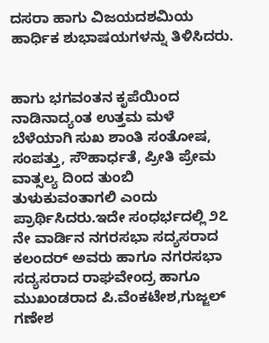ದಸರಾ ಹಾಗು ವಿಜಯದಶಮಿಯ ಹಾರ್ಧಿಕ ಶುಭಾಷಯಗಳನ್ನು ತಿಳಿಸಿದರು.


ಹಾಗು ಭಗವಂತನ ಕೃಪೆಯಿಂದ ನಾಡಿನಾದ್ಯಂತ ಉತ್ತಮ ಮಳೆ ಬೆಳೆಯಾಗಿ ಸುಖ ಶಾಂತಿ ಸಂತೋಷ, ಸಂಪತ್ತು, ಸೌಹಾರ್ಧತೆ, ಪ್ರೀತಿ ಪ್ರೇಮ ವಾತ್ಸಲ್ಯ ದಿಂದ ತುಂಬಿ ತುಳುಕುವಂತಾಗಲಿ ಎಂದು ಪ್ರಾರ್ಥಿಸಿದರು.ಇದೇ ಸಂಧರ್ಭದಲ್ಲಿ ೨೭ ನೇ ವಾರ್ಡಿನ ನಗರಸಭಾ ಸದ್ಯಸರಾದ ಕಲಂದರ್ ಅವರು ಹಾಗೂ ನಗರಸಭಾ ಸದ್ಯಸರಾದ ರಾಘವೇಂದ್ರ ಹಾಗೂ ಮುಖಂಡರಾದ ಪಿ.ವೆಂಕಟೇಶ,ಗುಜ್ಜಲ್ ಗಣೇಶ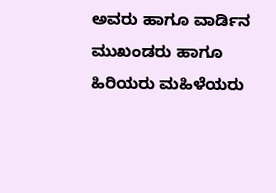ಅವರು ಹಾಗೂ ವಾರ್ಡಿನ ಮುಖಂಡರು ಹಾಗೂ ಹಿರಿಯರು ಮಹಿಳೆಯರು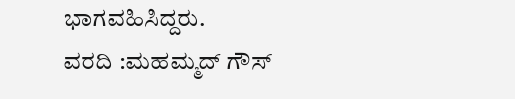ಭಾಗವಹಿಸಿದ್ದರು.
ವರದಿ :ಮಹಮ್ಮದ್ ಗೌಸ್